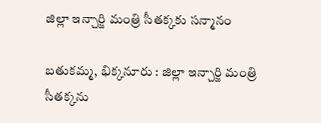జిల్లా ఇన్చార్జి మంత్రి సీతక్కకు సన్మానం

బతుకమ్మ, భిక్కనూరు : జిల్లా ఇన్చార్జి మంత్రి సీతక్కను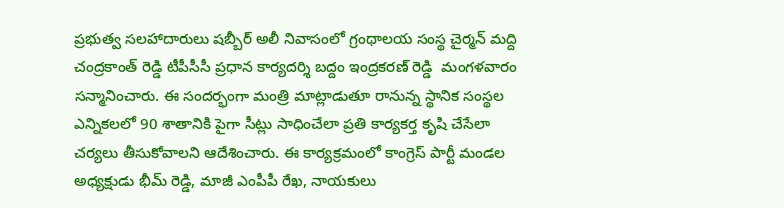ప్రభుత్వ సలహాదారులు షబ్బీర్ అలీ నివాసంలో గ్రంథాలయ సంస్థ చైర్మన్ మద్ది చంద్రకాంత్ రెడ్డి టీపీసీసీ ప్రధాన కార్యదర్శి బద్దం ఇంద్రకరణ్ రెడ్డి  మంగళవారం సన్మానించారు. ఈ సందర్భంగా మంత్రి మాట్లాడుతూ రానున్న స్థానిక సంస్థల ఎన్నికలలో 90 శాతానికి పైగా సీట్లు సాధించేలా ప్రతి కార్యకర్త కృషి చేసేలా చర్యలు తీసుకోవాలని ఆదేశించారు. ఈ కార్యక్రమంలో కాంగ్రెస్ పార్టీ మండల అధ్యక్షుడు భీమ్ రెడ్డి, మాజీ ఎంపీపీ రేఖ, నాయకులు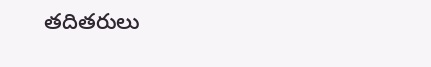తదితరులు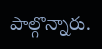పాల్గొన్నారు.